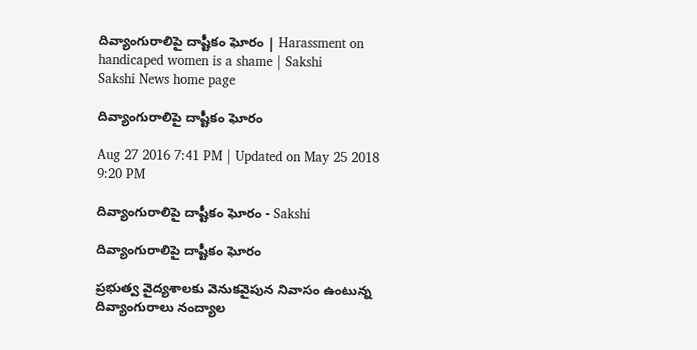దివ్యాంగురాలిపై దాష్టీకం ఘోరం | Harassment on handicaped women is a shame | Sakshi
Sakshi News home page

దివ్యాంగురాలిపై దాష్టీకం ఘోరం

Aug 27 2016 7:41 PM | Updated on May 25 2018 9:20 PM

దివ్యాంగురాలిపై దాష్టీకం ఘోరం - Sakshi

దివ్యాంగురాలిపై దాష్టీకం ఘోరం

ప్రభుత్వ వైద్యశాలకు వెనుకవైపున నివాసం ఉంటున్న దివ్యాంగురాలు నంద్యాల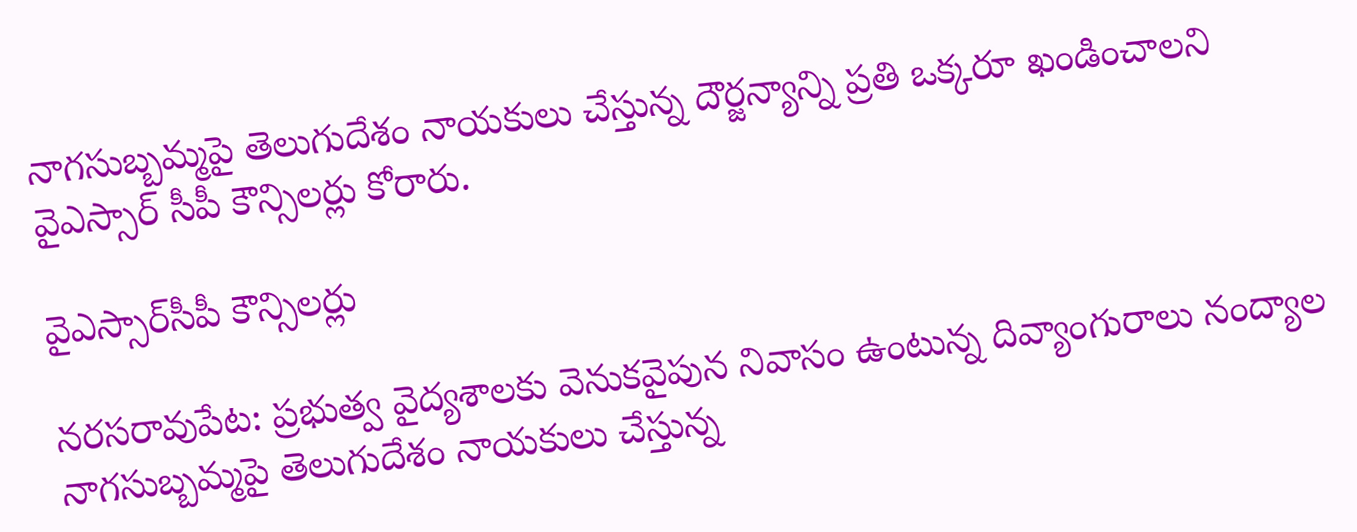నాగసుబ్బమ్మపై తెలుగుదేశం నాయకులు చేస్తున్న దౌర్జన్యాన్ని ప్రతి ఒక్కరూ ఖండించాలని వైఎస్సార్‌ సీపీ కౌన్సిలర్లు కోరారు.

వైఎస్సార్‌సీపీ కౌన్సిలర్లు

నరసరావుపేట: ప్రభుత్వ వైద్యశాలకు వెనుకవైపున నివాసం ఉంటున్న దివ్యాంగురాలు నంద్యాల నాగసుబ్బమ్మపై తెలుగుదేశం నాయకులు చేస్తున్న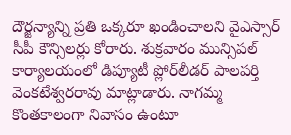దౌర్జన్యాన్ని ప్రతి ఒక్కరూ ఖండించాలని వైఎస్సార్‌ సీపీ కౌన్సిలర్లు కోరారు. శుక్రవారం మున్సిపల్‌ కార్యాలయంలో డిప్యూటీ ప్లోర్‌లీడర్‌ పాలపర్తి వెంకటేశ్వరరావు మాట్లాడారు. నాగమ్మ  కొంతకాలంగా నివాసం ఉంటూ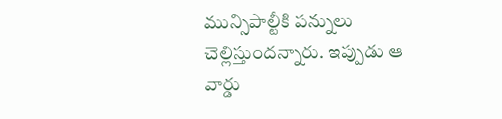మున్సిపాల్టీకి పన్నులు చెల్లిస్తుందన్నారు. ఇప్పుడు ఆ వార్డు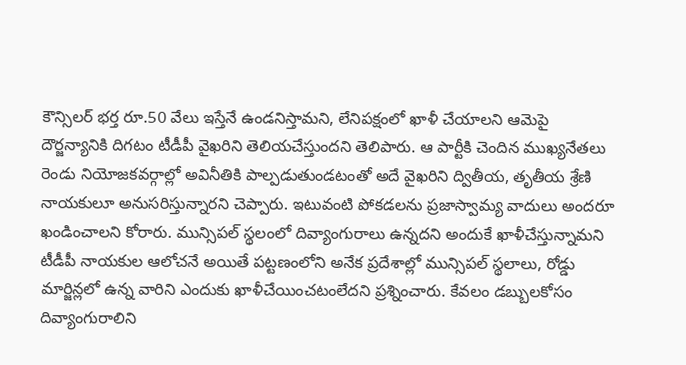కౌన్సిలర్‌ భర్త రూ.50 వేలు ఇస్తేనే ఉండనిస్తామని, లేనిపక్షంలో ఖాళీ చేయాలని ఆమెపై దౌర్జన్యానికి దిగటం టీడీపీ వైఖరిని తెలియచేస్తుందని తెలిపారు. ఆ పార్టీకి చెందిన ముఖ్యనేతలు రెండు నియోజకవర్గాల్లో అవినీతికి పాల్పడుతుండటంతో అదే వైఖరిని ద్వితీయ, తృతీయ శ్రేణి నాయకులూ అనుసరిస్తున్నారని చెప్పారు. ఇటువంటి పోకడలను ప్రజాస్వామ్య వాదులు అందరూ ఖండించాలని కోరారు. మున్సిపల్‌ స్థలంలో దివ్యాంగురాలు ఉన్నదని అందుకే ఖాళీచేస్తున్నామని టీడీపీ నాయకుల ఆలోచనే అయితే పట్టణంలోని అనేక ప్రదేశాల్లో మున్సిపల్‌ స్థలాలు, రోడ్డు మార్జిన్లలో ఉన్న వారిని ఎందుకు ఖాళీచేయించటంలేదని ప్రశ్నించారు. కేవలం డబ్బులకోసం దివ్యాంగురాలిని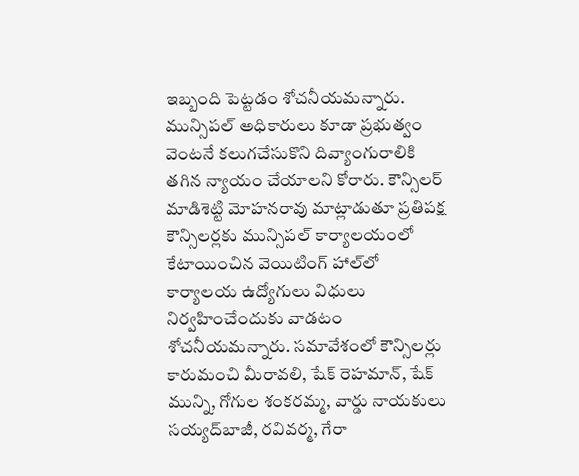ఇబ్బంది పెట్టడం శోచనీయమన్నారు.  మున్సిపల్‌ అధికారులు కూడా ప్రభుత్వం వెంటనే కలుగచేసుకొని దివ్యాంగురాలికి తగిన న్యాయం చేయాలని కోరారు. కౌన్సిలర్‌ మాడిశెట్టి మోహనరావు మాట్లాడుతూ ప్రతిపక్ష కౌన్సిలర్లకు మున్సిపల్‌ కార్యాలయంలో కేటాయించిన వెయిటింగ్‌ హాల్‌లో కార్యాలయ ఉద్యోగులు విధులు నిర్వహించేందుకు వాడటం శోచనీయమన్నారు. సమావేశంలో కౌన్సిలర్లు కారుమంచి మీరావలి, షేక్‌ రెహమాన్, షేక్‌ మున్ని, గోగుల శంకరమ్మ, వార్డు నాయకులు సయ్యద్‌బాజీ, రవివర్మ, గేరా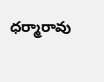ధర్మారావు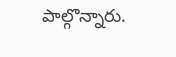పాల్గొన్నారు.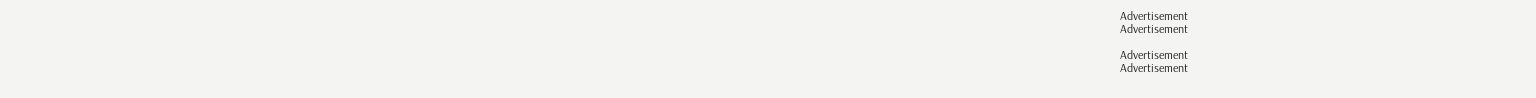Advertisement
Advertisement

Advertisement
Advertisement